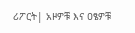ሪፖርት| አዞዎቹ እና ዐፄዎቹ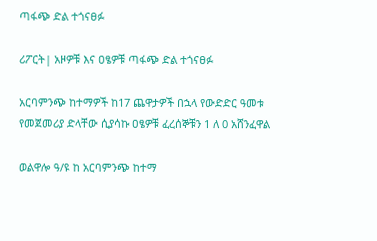ጣፋጭ ድል ተጎናፀፉ

ሪፖርት| አዞዎቹ እና ዐፄዎቹ ጣፋጭ ድል ተጎናፀፉ

አርባምንጭ ከተማዎች ከ17 ጨዋታዎች በኋላ የውድድር ዓመቱ የመጀመሪያ ድላቸው ሲያሳኩ ዐፄዎቹ ፈረሰኞቹን 1 ለ 0 አሸንፈዋል

ወልዋሎ ዓ/ዩ ከ አርባምንጭ ከተማ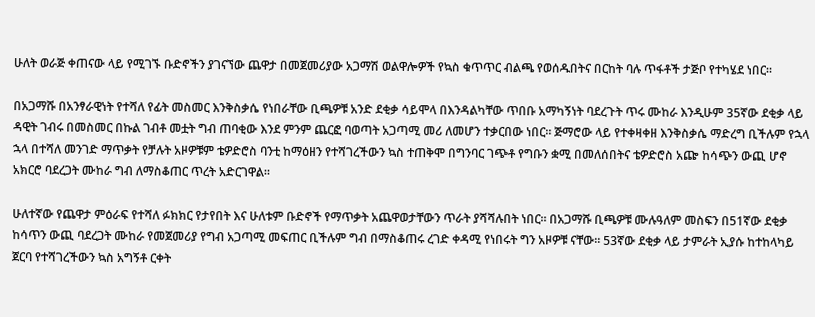ሁለት ወራጅ ቀጠናው ላይ የሚገኙ ቡድኖችን ያገናኘው ጨዋታ በመጀመሪያው አጋማሽ ወልዋሎዎች የኳስ ቁጥጥር ብልጫ የወሰዱበትና በርከት ባሉ ጥፋቶች ታጅቦ የተካሄደ ነበር።

በአጋማሹ በአንፃራዊነት የተሻለ የፊት መስመር እንቅስቃሴ የነበራቸው ቢጫዎቹ አንድ ደቂቃ ሳይሞላ በእንዳልካቸው ጥበቡ አማካኝነት ባደረጉት ጥሩ ሙከራ እንዲሁም 35ኛው ደቂቃ ላይ ዳዊት ገብሩ በመስመር በኩል ገብቶ መቷት ግብ ጠባቂው እንደ ምንም ጨርፎ ባወጣት አጋጣሚ መሪ ለመሆን ተቃርበው ነበር። ጅማሮው ላይ የተቀዛቀዘ እንቅስቃሴ ማድረግ ቢችሉም የኋላ ኋላ በተሻለ መንገድ ማጥቃት የቻሉት አዞዎቹም ቴዎድሮስ ባንቲ ከማዕዘን የተሻገረችውን ኳስ ተጠቅሞ በግንባር ገጭቶ የግቡን ቋሚ በመለሰበትና ቴዎድሮስ አጬ ከሳጭን ውጪ ሆኖ አክርሮ ባደረጋት ሙከራ ግብ ለማስቆጠር ጥረት አድርገዋል።

ሁለተኛው የጨዋታ ምዕራፍ የተሻለ ፉክክር የታየበት እና ሁለቱም ቡድኖች የማጥቃት አጨዋወታቸውን ጥራት ያሻሻሉበት ነበር። በአጋማሹ ቢጫዎቹ ሙሉዓለም መስፍን በ51ኛው ደቂቃ ከሳጥን ውጪ ባደረጋት ሙከራ የመጀመሪያ የግብ አጋጣሚ መፍጠር ቢችሉም ግብ በማስቆጠሩ ረገድ ቀዳሚ የነበሩት ግን አዞዎቹ ናቸው። 53ኛው ደቂቃ ላይ ታምራት ኢያሱ ከተከላካይ ጀርባ የተሻገረችውን ኳስ አግኝቶ ርቀት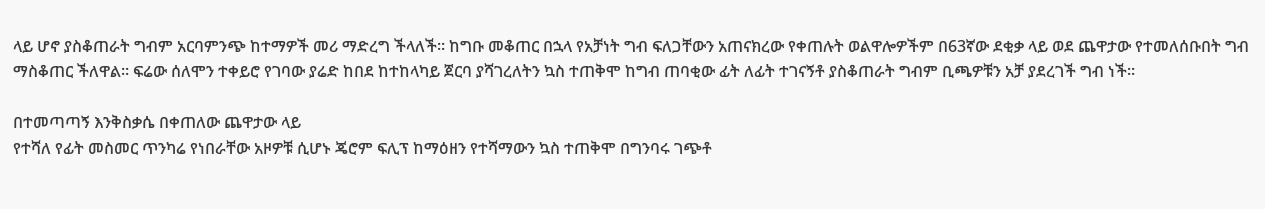ላይ ሆኖ ያስቆጠራት ግብም አርባምንጭ ከተማዎች መሪ ማድረግ ችላለች። ከግቡ መቆጠር በኋላ የአቻነት ግብ ፍለጋቸውን አጠናክረው የቀጠሉት ወልዋሎዎችም በ63ኛው ደቂቃ ላይ ወደ ጨዋታው የተመለሰቡበት ግብ ማስቆጠር ችለዋል። ፍሬው ሰለሞን ተቀይሮ የገባው ያሬድ ከበደ ከተከላካይ ጀርባ ያሻገረለትን ኳስ ተጠቅሞ ከግብ ጠባቂው ፊት ለፊት ተገናኝቶ ያስቆጠራት ግብም ቢጫዎቹን አቻ ያደረገች ግብ ነች።

በተመጣጣኝ እንቅስቃሴ በቀጠለው ጨዋታው ላይ
የተሻለ የፊት መስመር ጥንካሬ የነበራቸው አዞዎቹ ሲሆኑ ጄሮም ፍሊፕ ከማዕዘን የተሻማውን ኳስ ተጠቅሞ በግንባሩ ገጭቶ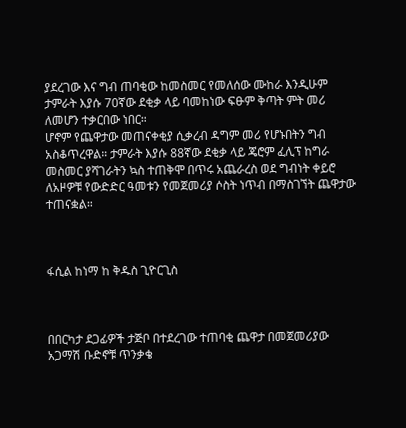ያደረገው እና ግብ ጠባቂው ከመስመር የመለሰው ሙከራ እንዲሁም ታምራት እያሱ 70ኛው ደቂቃ ላይ ባመከነው ፍፁም ቅጣት ምት መሪ ለመሆን ተቃርበው ነበር።
ሆኖም የጨዋታው መጠናቀቂያ ሲቃረብ ዳግም መሪ የሆኑበትን ግብ አስቆጥረዋል። ታምራት እያሱ 88ኛው ደቂቃ ላይ ጄሮም ፈሊፕ ከግራ መስመር ያሻገራትን ኳስ ተጠቅሞ በጥሩ አጨራረስ ወደ ግብነት ቀይሮ ለአዞዎቹ የውድድር ዓመቱን የመጀመሪያ ሶስት ነጥብ በማስገኘት ጨዋታው ተጠናቋል።



ፋሲል ከነማ ከ ቅዱስ ጊዮርጊስ



በበርካታ ደጋፊዎች ታጅቦ በተደረገው ተጠባቂ ጨዋታ በመጀመሪያው አጋማሽ ቡድኖቹ ጥንቃቄ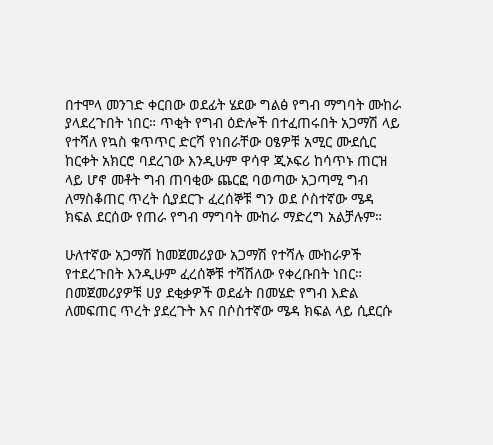በተሞላ መንገድ ቀርበው ወደፊት ሄደው ግልፅ የግብ ማግባት ሙከራ ያላደረጉበት ነበር። ጥቂት የግብ ዕድሎች በተፈጠሩበት አጋማሽ ላይ የተሻለ የኳስ ቁጥጥር ድርሻ የነበራቸው ዐፄዎቹ አሚር ሙደሲር ከርቀት አክርሮ ባደረገው እንዲሁም ዋሳዋ ጂኦፍሪ ከሳጥኑ ጠርዝ ላይ ሆኖ መቶት ግብ ጠባቂው ጨርፎ ባወጣው አጋጣሚ ግብ ለማስቆጠር ጥረት ሲያደርጉ ፈረሰኞቹ ግን ወደ ሶስተኛው ሜዳ ክፍል ደርሰው የጠራ የግብ ማግባት ሙከራ ማድረግ አልቻሉም።

ሁለተኛው አጋማሽ ከመጀመሪያው አጋማሽ የተሻሉ ሙከራዎች የተደረጉበት እንዲሁም ፈረሰኞቹ ተሻሽለው የቀረቡበት ነበር። በመጀመሪያዎቹ ሀያ ደቂቃዎች ወደፊት በመሄድ የግብ እድል ለመፍጠር ጥረት ያደረጉት እና በሶስተኛው ሜዳ ክፍል ላይ ሲደርሱ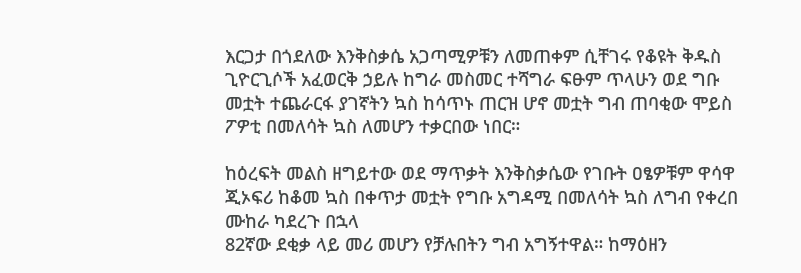እርጋታ በጎደለው እንቅስቃሴ አጋጣሚዎቹን ለመጠቀም ሲቸገሩ የቆዩት ቅዱስ ጊዮርጊሶች አፈወርቅ ኃይሉ ከግራ መስመር ተሻግራ ፍፁም ጥላሁን ወደ ግቡ መቷት ተጨራርፋ ያገኛትን ኳስ ከሳጥኑ ጠርዝ ሆኖ መቷት ግብ ጠባቂው ሞይስ ፖዎቲ በመለሳት ኳስ ለመሆን ተቃርበው ነበር።

ከዕረፍት መልስ ዘግይተው ወደ ማጥቃት እንቅስቃሴው የገቡት ዐፄዎቹም ዋሳዋ ጂኦፍሪ ከቆመ ኳስ በቀጥታ መቷት የግቡ አግዳሚ በመለሳት ኳስ ለግብ የቀረበ ሙከራ ካደረጉ በኋላ
82ኛው ደቂቃ ላይ መሪ መሆን የቻሉበትን ግብ አግኝተዋል። ከማዕዘን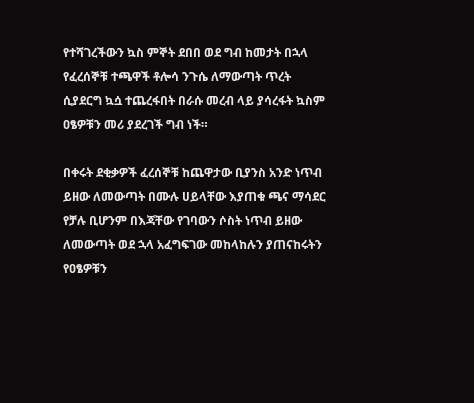የተሻገረችውን ኳስ ምኞት ደበበ ወደ ግብ ከመታት በኋላ የፈረሰኞቹ ተጫዋች ቶሎሳ ንጉሴ ለማውጣት ጥረት ሲያደርግ ኳሷ ተጨረፋበት በራሱ መረብ ላይ ያሳረፋት ኳስም ዐፄዎቹን መሪ ያደረገች ግብ ነች።

በቀሩት ደቂቃዎች ፈረሰኞቹ ከጨዋታው ቢያንስ አንድ ነጥብ ይዘው ለመውጣት በሙሉ ሀይላቸው እያጠቁ ጫና ማሳደር የቻሉ ቢሆንም በእጃቸው የገባውን ሶስት ነጥብ ይዘው ለመውጣት ወደ ኋላ አፈግፍገው መከላከሉን ያጠናከሩትን የዐፄዎቹን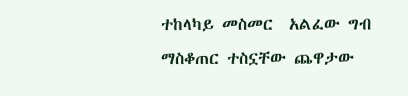ተከላካይ መስመር  አልፈው ግብ ማስቆጠር ተስኗቸው ጨዋታው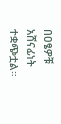በዐፄዎቹ አሸናፊነት ተቋጭቷል።